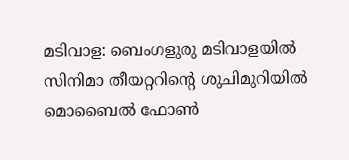മടിവാള: ബെംഗളുരു മടിവാളയിൽ സിനിമാ തീയറ്ററിന്റെ ശുചിമുറിയിൽ മൊബൈൽ ഫോൺ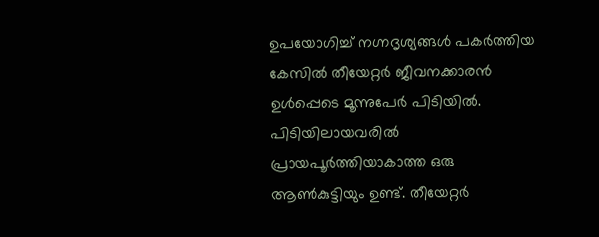ഉപയോഗിച്ച് നഗ്നദൃശ്യങ്ങൾ പകർത്തിയ കേസിൽ തീയേറ്റർ ജീവനക്കാരൻ ഉൾപ്പെടെ മൂന്നുപേർ പിടിയിൽ. പിടിയിലായവരിൽ പ്രായപൂർത്തിയാകാത്ത ഒരു ആൺകുട്ടിയും ഉണ്ട്. തീയേറ്റർ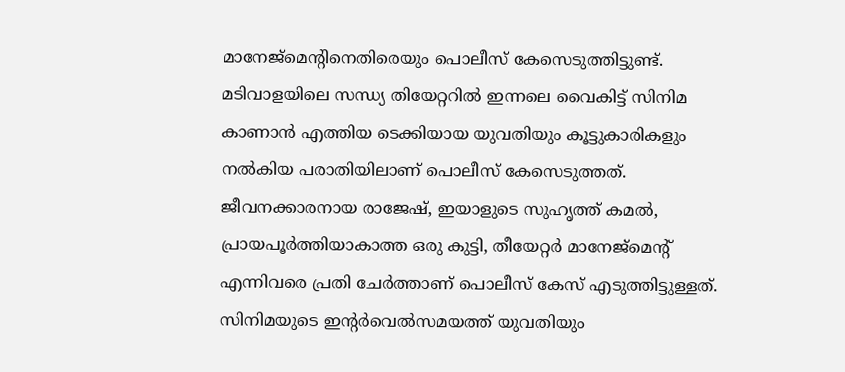മാനേജ്മെന്റിനെതിരെയും പൊലീസ് കേസെടുത്തിട്ടുണ്ട്. മടിവാളയിലെ സന്ധ്യ തിയേറ്ററിൽ ഇന്നലെ വൈകിട്ട് സിനിമ കാണാൻ എത്തിയ ടെക്കിയായ യുവതിയും കൂട്ടുകാരികളും നൽകിയ പരാതിയിലാണ് പൊലീസ് കേസെടുത്തത്. ജീവനക്കാരനായ രാജേഷ്, ഇയാളുടെ സുഹൃത്ത് കമൽ, പ്രായപൂർത്തിയാകാത്ത ഒരു കുട്ടി, തീയേറ്റർ മാനേജ്മെന്റ് എന്നിവരെ പ്രതി ചേർത്താണ് പൊലീസ് കേസ് എടുത്തിട്ടുള്ളത്. സിനിമയുടെ ഇന്റർവെൽസമയത്ത് യുവതിയും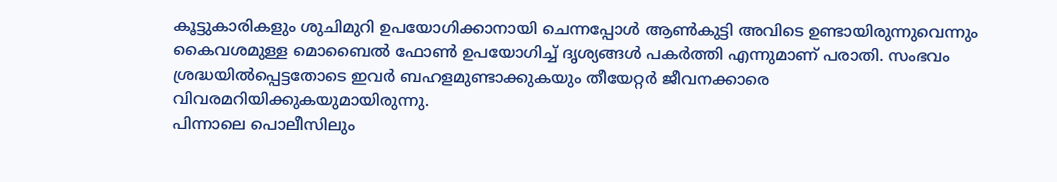കൂട്ടുകാരികളും ശുചിമുറി ഉപയോഗിക്കാനായി ചെന്നപ്പോൾ ആൺകുട്ടി അവിടെ ഉണ്ടായിരുന്നുവെന്നും കൈവശമുള്ള മൊബൈൽ ഫോൺ ഉപയോഗിച്ച് ദൃശ്യങ്ങൾ പകർത്തി എന്നുമാണ് പരാതി. സംഭവം ശ്രദ്ധയിൽപ്പെട്ടതോടെ ഇവർ ബഹളമുണ്ടാക്കുകയും തീയേറ്റർ ജീവനക്കാരെ വിവരമറിയിക്കുകയുമായിരുന്നു.
പിന്നാലെ പൊലീസിലും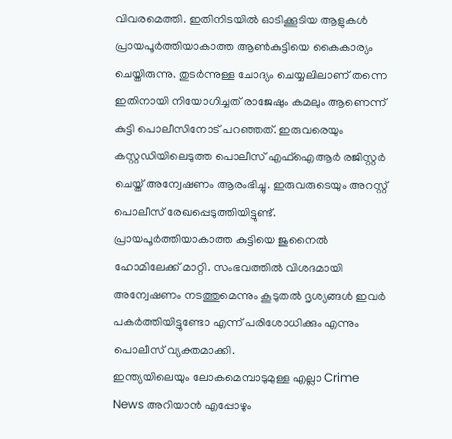വിവരമെത്തി. ഇതിനിടയിൽ ഓടിക്കൂടിയ ആളുകൾ പ്രായപൂർത്തിയാകാത്ത ആൺകുട്ടിയെ കൈകാര്യം ചെയ്തിരുന്നു. തുടർന്നുള്ള ചോദ്യം ചെയ്യലിലാണ് തന്നെ ഇതിനായി നിയോഗിച്ചത് രാജേഷും കമലും ആണെന്ന് കുട്ടി പൊലീസിനോട് പറഞ്ഞത്. ഇരുവരെയും കസ്റ്റഡിയിലെടുത്ത പൊലീസ് എഫ്ഐആർ രജിസ്റ്റർ ചെയ്ത് അന്വേഷണം ആരംഭിച്ചു. ഇരുവരുടെയും അറസ്റ്റ് പൊലീസ് രേഖപ്പെടുത്തിയിട്ടുണ്ട്. പ്രായപൂർത്തിയാകാത്ത കുട്ടിയെ ജുനൈൽ ഹോമിലേക്ക് മാറ്റി. സംഭവത്തിൽ വിശദമായി അന്വേഷണം നടത്തുമെന്നും കൂടുതൽ ദൃശ്യങ്ങൾ ഇവർ പകർത്തിയിട്ടുണ്ടോ എന്ന് പരിശോധിക്കും എന്നും പൊലീസ് വ്യക്തമാക്കി.
ഇന്ത്യയിലെയും ലോകമെമ്പാടുമുള്ള എല്ലാ Crime News അറിയാൻ എപ്പോഴും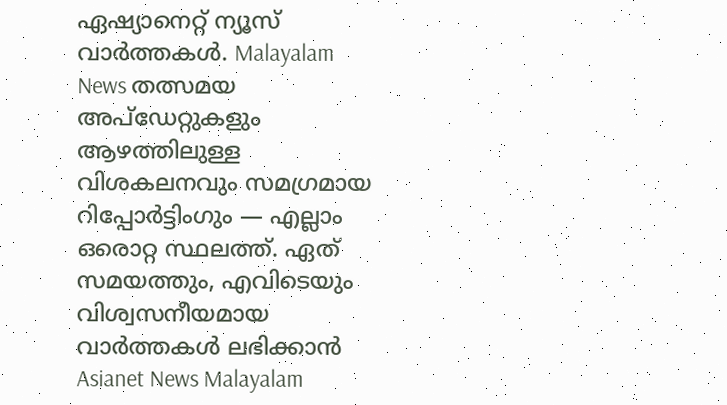ഏഷ്യാനെറ്റ് ന്യൂസ് വാർത്തകൾ. Malayalam News തത്സമയ അപ്ഡേറ്റുകളും ആഴത്തിലുള്ള വിശകലനവും സമഗ്രമായ റിപ്പോർട്ടിംഗും — എല്ലാം ഒരൊറ്റ സ്ഥലത്ത്. ഏത് സമയത്തും, എവിടെയും വിശ്വസനീയമായ വാർത്തകൾ ലഭിക്കാൻ Asianet News Malayalam